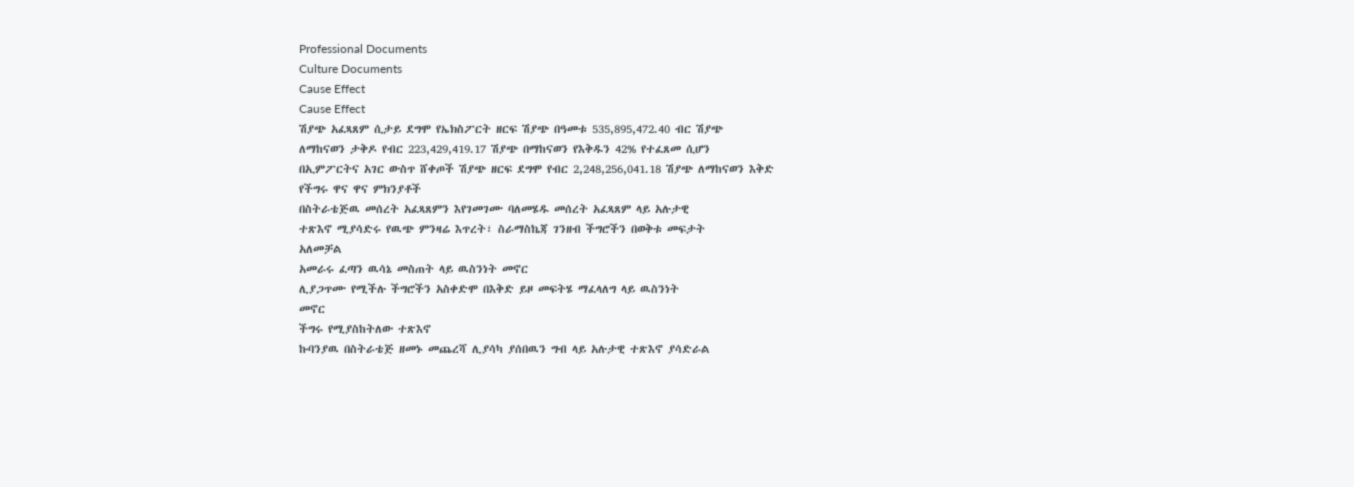Professional Documents
Culture Documents
Cause Effect
Cause Effect
ሽያጭ አፈጻጸም ሲታይ ደግሞ የኤክስፖርት ዘርፍ ሽያጭ በዓመቱ 535,895,472.40 ብር ሽያጭ
ለማከናወን ታቅዶ የብር 223,429,419.17 ሽያጭ በማከናወን የእቅዱን 42% የተፈጸመ ሲሆን
በኢምፖርትና አገር ውስጥ ሸቀጦች ሽያጭ ዘርፍ ደግሞ የብር 2,248,256,041.18 ሽያጭ ለማከናወን እቅድ
የችግሩ ዋና ዋና ምክንያቶች
በስትራቴጅዉ መሰረት አፈጻጸምን እየገመገሙ ባለመሄዱ መሰረት አፈጻጸም ላይ አሉታዊ
ተጽእኖ ሚያሳድሩ የዉጭ ምንዛሬ እጥረት፣ ስራማስኬጃ ገንዘብ ችግሮችን በወቅቱ መፍታት
አለመቻል
አመራሩ ፈጣን ዉሳኔ መስጠት ላይ ዉስንነት መኖር
ሊያጋጥሙ የሚችሉ ችግሮችን አስቀድሞ በእቅድ ይዞ መፍትሄ ማፈላለግ ላይ ዉስንነት
መኖር
ችግሩ የሚያስከትለው ተጽእኖ
ኩባንያዉ በስትራቴጅ ዘመኑ መጨረሻ ሊያሳካ ያሰበዉን ግብ ላይ አሉታዊ ተጽእኖ ያሳድራል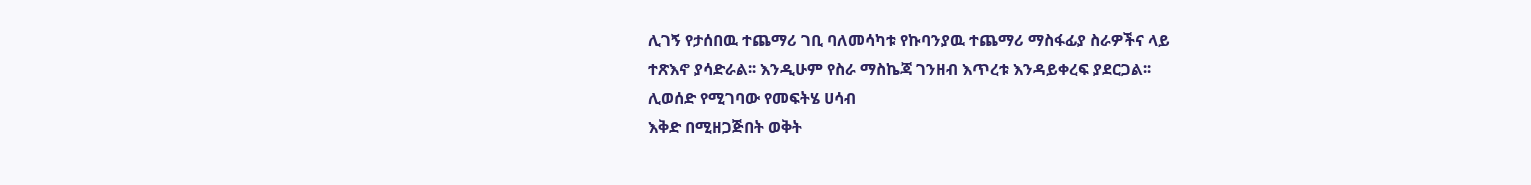ሊገኝ የታሰበዉ ተጨማሪ ገቢ ባለመሳካቱ የኩባንያዉ ተጨማሪ ማስፋፊያ ስራዎችና ላይ
ተጽእኖ ያሳድራል፡፡ እንዲሁም የስራ ማስኬጃ ገንዘብ እጥረቱ እንዳይቀረፍ ያደርጋል፡፡
ሊወሰድ የሚገባው የመፍትሄ ሀሳብ
እቅድ በሚዘጋጅበት ወቅት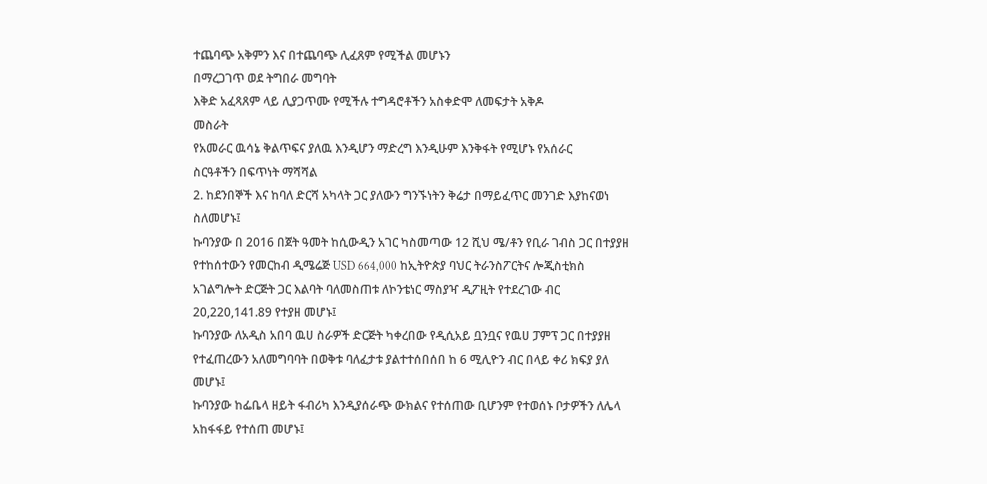ተጨባጭ አቅምን እና በተጨባጭ ሊፈጸም የሚችል መሆኑን
በማረጋገጥ ወደ ትግበራ መግባት
እቅድ አፈጻጸም ላይ ሊያጋጥሙ የሚችሉ ተግዳሮቶችን አስቀድሞ ለመፍታት አቅዶ
መስራት
የአመራር ዉሳኔ ቅልጥፍና ያለዉ እንዲሆን ማድረግ እንዲሁም እንቅፋት የሚሆኑ የአሰራር
ስርዓቶችን በፍጥነት ማሻሻል
2. ከደንበኞች እና ከባለ ድርሻ አካላት ጋር ያለውን ግንኙነትን ቅሬታ በማይፈጥር መንገድ እያከናወነ
ስለመሆኑ፤
ኩባንያው በ 2016 በጀት ዓመት ከሲውዲን አገር ካስመጣው 12 ሺህ ሜ/ቶን የቢራ ገብስ ጋር በተያያዘ
የተከሰተውን የመርከብ ዲሜሬጅ USD 664,000 ከኢትዮጵያ ባህር ትራንስፖርትና ሎጂስቲክስ
አገልግሎት ድርጅት ጋር እልባት ባለመስጠቱ ለኮንቴነር ማስያዣ ዲፖዚት የተደረገው ብር
20,220,141.89 የተያዘ መሆኑ፤
ኩባንያው ለአዲስ አበባ ዉሀ ስራዎች ድርጅት ካቀረበው የዲሲአይ ቧንቧና የዉሀ ፓምፕ ጋር በተያያዘ
የተፈጠረውን አለመግባባት በወቅቱ ባለፈታቱ ያልተተሰበሰበ ከ 6 ሚሊዮን ብር በላይ ቀሪ ክፍያ ያለ
መሆኑ፤
ኩባንያው ከፌቤላ ዘይት ፋብሪካ እንዲያሰራጭ ውክልና የተሰጠው ቢሆንም የተወሰኑ ቦታዎችን ለሌላ
አከፋፋይ የተሰጠ መሆኑ፤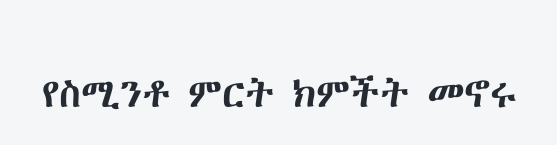የስሚንቶ ምርት ክምችት መኖሩ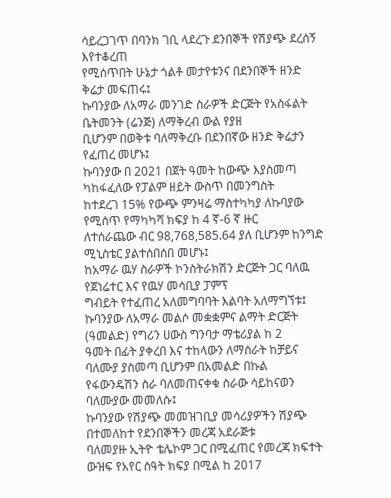ሳይረጋገጥ በባንክ ገቢ ላደረጉ ደንበኞች የሽያጭ ደረሰኝ እየተቆረጠ
የሚሰጥበት ሁኔታ ጎልቶ መታየቱንና በደንበኞች ዘንድ ቅሬታ መፍጠሩ፤
ኩባንያው ለአማራ መንገድ ስራዎች ድርጅት የአስፋልት ቤትመንት (ሬንጅ) ለማቅረብ ውል የያዘ
ቢሆንም በወቅቱ ባለማቅረቡ በደንበኛው ዘንድ ቅሬታን የፈጠረ መሆኑ፤
ኩባንያው በ 2021 በጀት ዓመት ከውጭ እያስመጣ ካከፋፈለው የፓልም ዘይት ውስጥ በመንግስት
ከተደረገ 15% የውጭ ምንዛሬ ማስተካካያ ለኩባያው የሚሰጥ የማካካሻ ክፍያ ከ 4 ኛ-6 ኛ ዙር
ለተሰራጨው ብር 98,768,585.64 ያለ ቢሆንም ከንግድ ሚኒስቴር ያልተሰበሰበ መሆኑ፤
ከአማራ ዉሃ ስራዎች ኮንስትራክሽን ድርጅት ጋር ባለዉ የጀነሬተር እና የዉሃ መሳቢያ ፓምፕ
ግብይት የተፈጠረ አለመግባባት እልባት አለማግኘቱ፤
ኩባንያው ለአማራ መልሶ መቋቋምና ልማት ድርጅት (ዓመልድ) የግሪን ሀውስ ግንባታ ማቴሪያል ከ 2
ዓመት በፊት ያቀረበ እና ተከላውን ለማሰራት ከቻይና ባለሙያ ያስመጣ ቢሆንም በአመልድ በኩል
የፋውንዴሽን ስራ ባለመጠናቀቁ ስራው ሳይከናወን ባለሙያው መመለሱ፤
ኩባንያው የሽያጭ መመዝገቢያ መሳሪያዎችን ሽያጭ በተመለከተ የደንበኞችን መረጃ አደራጅቱ
ባለመያዙ ኢትዮ ቴሌኮም ጋር በሚፈጠር የመረጃ ክፍተት ውዝፍ የአየር ስዓት ክፍያ በሚል ከ 2017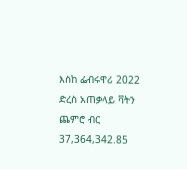እስከ ፌብሩዋሪ 2022 ድረስ አጠቃላይ ቫትን ጨምሮ ብር 37,364,342.85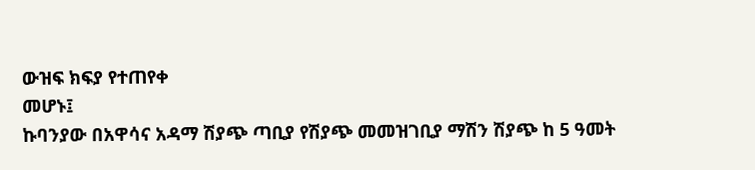ውዝፍ ክፍያ የተጠየቀ
መሆኑ፤
ኩባንያው በአዋሳና አዳማ ሽያጭ ጣቢያ የሽያጭ መመዝገቢያ ማሽን ሽያጭ ከ 5 ዓመት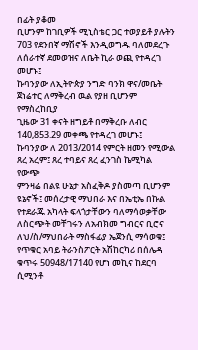በፊት ያቆመ
ቢሆንም ከገቢዎች ሚኒስቴር ጋር ተወያይቶ ያሉትን 703 የደንበኛ ማሽኖች እንዲወግዱ ባለመደረጉ
ለሰራተኛ ደመወዝና ለቤት ኪራ ወጪ የተዳረገ መሆኑ፤
ኩባንያው ለኢትዮጵያ ንግድ ባንክ ዋና/መቤት ጀነሬተር ለማቅረብ ዉል የያዘ ቢሆንም የማስረከቢያ
ጊዜው 31 ቀናት ዘግይቶ በማቅረቡ ለብር 140,853.29 መቀጫ የተዳረገ መሆኑ፤
ኩባንያው ለ 2013/2014 የምርት ዘመን የሚውል ጸረ አረም፤ ጸረ ተባይና ጸረ ፈንገስ ኬሚካል የውጭ
ምንዛሬ በልዩ ሁኔታ አስፈቅዶ ያስመጣ ቢሆንም ዩኔኖች፤ መሰረታዊ ማህበራ እና በኤቲኤ በኩል
የተደራጁ አካላት ፍላጎታቸውን ባለማሳወቃቸው ለስርጭት መቸገሩን ለአብክመ ግብርና ቢሮና
ለህ/ስ/ማህበራት ማስፋፊያ ኤጀንሲ ማሳወቁ፤
የጥቁር አባይ ትራንስፖርት አሽከርካሪ በሰሌዳ ቁጥሩ 50948/17140 የሆነ መኪና ከደርባ ሲሚንቶ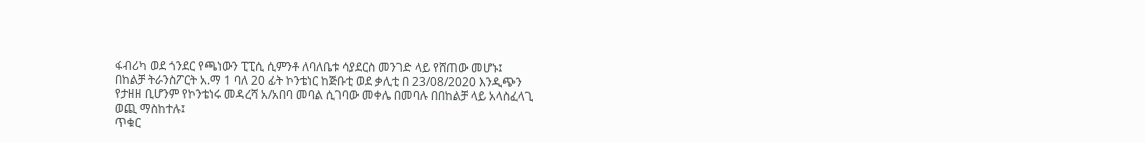ፋብሪካ ወደ ጎንደር የጫነውን ፒፒሲ ሲምንቶ ለባለቤቱ ሳያደርስ መንገድ ላይ የሸጠው መሆኑ፤
በከልቻ ትራንስፖርት አ.ማ 1 ባለ 20 ፊት ኮንቴነር ከጅቡቲ ወደ ቃሊቲ በ 23/08/2020 እንዲጭን
የታዘዘ ቢሆንም የኮንቴነሩ መዳረሻ አ/አበባ መባል ሲገባው መቀሌ በመባሉ በበከልቻ ላይ አላስፈላጊ
ወጪ ማስከተሉ፤
ጥቁር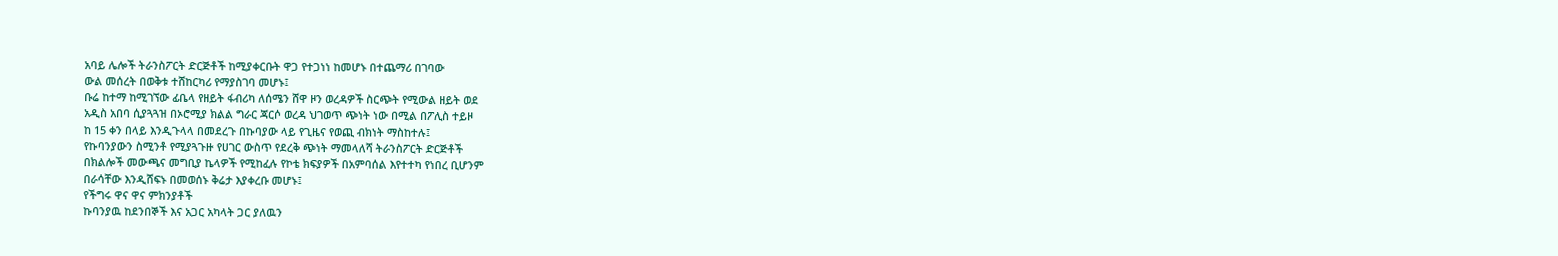አባይ ሌሎች ትራንስፖርት ድርጅቶች ከሚያቀርቡት ዋጋ የተጋነነ ከመሆኑ በተጨማሪ በገባው
ውል መሰረት በወቅቱ ተሸከርካሪ የማያስገባ መሆኑ፤
ቡሬ ከተማ ከሚገኘው ፊቤላ የዘይት ፋብሪካ ለሰሜን ሸዋ ዞን ወረዳዎች ስርጭት የሚውል ዘይት ወደ
አዲስ አበባ ሲያጓጓዝ በኦሮሚያ ክልል ግራር ጃርሶ ወረዳ ህገወጥ ጭነት ነው በሚል በፖሊስ ተይዞ
ከ 15 ቀን በላይ እንዲጉላላ በመደረጉ በኩባያው ላይ የጊዜና የወጪ ብክነት ማስከተሉ፤
የኩባንያውን ስሚንቶ የሚያጓጉዙ የሀገር ውስጥ የደረቅ ጭነት ማመላለሻ ትራንስፖርት ድርጅቶች
በክልሎች መውጫና መግቢያ ኬላዎች የሚከፈሉ የኮቴ ክፍያዎች በአምባሰል እየተተካ የነበረ ቢሆንም
በራሳቸው እንዲሸፍኑ በመወሰኑ ቅሬታ እያቀረቡ መሆኑ፤
የችግሩ ዋና ዋና ምክንያቶች
ኩባንያዉ ከደንበኞች እና አጋር አካላት ጋር ያለዉን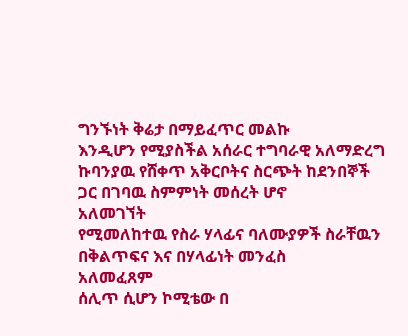ግንኙነት ቅሬታ በማይፈጥር መልኩ
እንዲሆን የሚያስችል አሰራር ተግባራዊ አለማድረግ
ኩባንያዉ የሸቀጥ አቅርቦትና ስርጭት ከደንበኞች ጋር በገባዉ ስምምነት መሰረት ሆኖ
አለመገኘት
የሚመለከተዉ የስራ ሃላፊና ባለሙያዎች ስራቸዉን በቅልጥፍና እና በሃላፊነት መንፈስ
አለመፈጸም
ሰሊጥ ሲሆን ኮሚቴው በ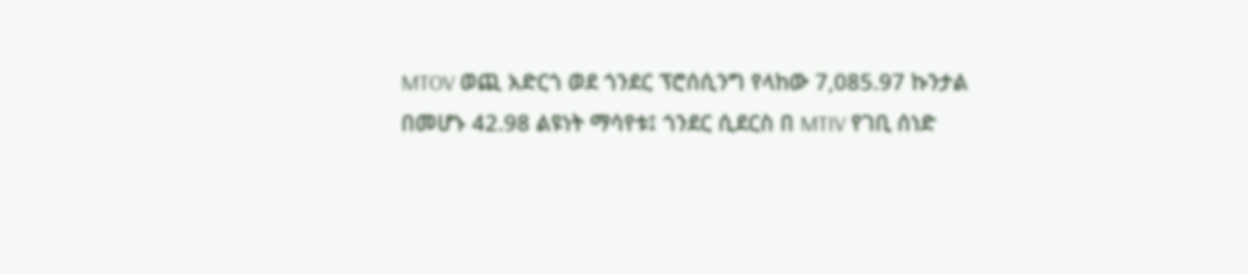MTOV ወጪ አድርጎ ወደ ጎንደር ፕሮሰሲንግ የላከው 7,085.97 ኩንታል
በመሆኑ 42.98 ልዩነት ማሳየቱ፤ ጎንደር ሲደርስ በ MTIV የገቢ ሰነድ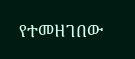የተመዘገበው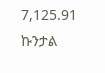7,125.91 ኩንታል